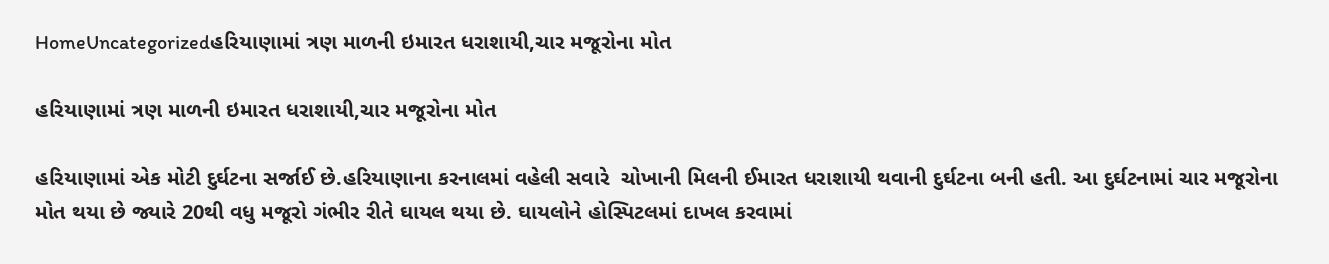HomeUncategorizedહરિયાણામાં ત્રણ માળની ઇમારત ધરાશાયી,ચાર મજૂરોના મોત

હરિયાણામાં ત્રણ માળની ઇમારત ધરાશાયી,ચાર મજૂરોના મોત

હરિયાણામાં એક મોટી દુર્ઘટના સર્જાઈ છે.હરિયાણાના કરનાલમાં વહેલી સવારે  ચોખાની મિલની ઈમારત ધરાશાયી થવાની દુર્ઘટના બની હતી. આ દુર્ઘટનામાં ચાર મજૂરોના મોત થયા છે જ્યારે 20થી વધુ મજૂરો ગંભીર રીતે ઘાયલ થયા છે. ઘાયલોને હોસ્પિટલમાં દાખલ કરવામાં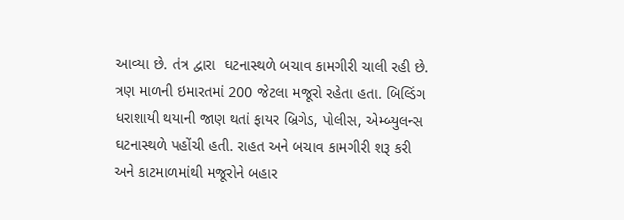આવ્યા છે. તંત્ર દ્વારા  ઘટનાસ્થળે બચાવ કામગીરી ચાલી રહી છે. ત્રણ માળની ઇમારતમાં 200 જેટલા મજૂરો રહેતા હતા. બિલ્ડિંગ ધરાશાયી થયાની જાણ થતાં ફાયર બ્રિગેડ, પોલીસ, એમ્બ્યુલન્સ ઘટનાસ્થળે પહોંચી હતી. રાહત અને બચાવ કામગીરી શરૂ કરી અને કાટમાળમાંથી મજૂરોને બહાર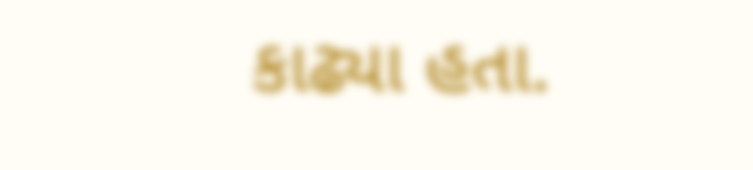કાઢ્યા હતા.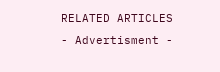RELATED ARTICLES
- Advertisment -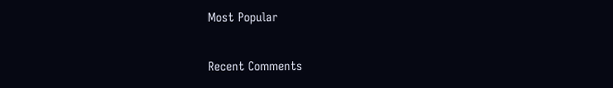Most Popular

Recent Comments